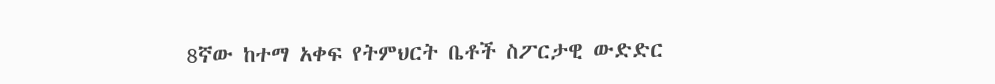8ኛው ከተማ አቀፍ የትምህርት ቤቶች ስፖርታዊ ውድድር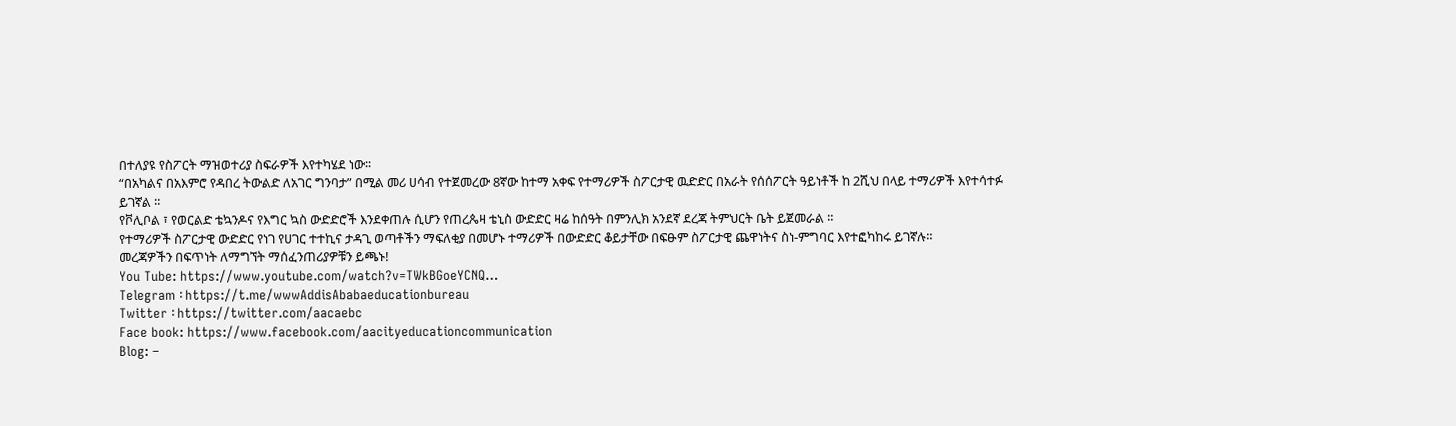በተለያዩ የስፖርት ማዝወተሪያ ስፍራዎች እየተካሄደ ነው፡፡
“በአካልና በአእምሮ የዳበረ ትውልድ ለአገር ግንባታ” በሚል መሪ ሀሳብ የተጀመረው 8ኛው ከተማ አቀፍ የተማሪዎች ስፖርታዊ ዉድድር በአራት የሰሰፖርት ዓይነቶች ከ 2ሺህ በላይ ተማሪዎች እየተሳተፉ ይገኛል ።
የቮሊቦል ፣ የወርልድ ቴኳንዶና የእግር ኳስ ውድድሮች እንደቀጠሉ ሲሆን የጠረጴዛ ቴኒስ ውድድር ዛሬ ከሰዓት በምንሊክ አንደኛ ደረጃ ትምህርት ቤት ይጀመራል ።
የተማሪዎች ስፖርታዊ ውድድር የነገ የሀገር ተተኪና ታዳጊ ወጣቶችን ማፍለቂያ በመሆኑ ተማሪዎች በውድድር ቆይታቸው በፍፁም ስፖርታዊ ጨዋነትና ስነ-ምግባር እየተፎካከሩ ይገኛሉ።
መረጃዎችን በፍጥነት ለማግኘት ማሰፈንጠሪያዎቹን ይጫኑ!
You Tube: https://www.youtube.com/watch?v=TWkBGoeYCNQ…
Telegram ፡ https://t.me/wwwAddisAbabaeducationbureau
Twitter ፡ https://twitter.com/aacaebc
Face book: https://www.facebook.com/aacityeducationcommunication
Blog: –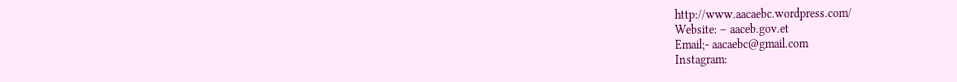http://www.aacaebc.wordpress.com/
Website: – aaceb.gov.et
Email;- aacaebc@gmail.com
Instagram: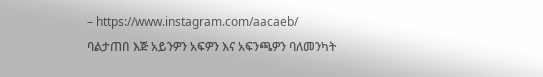– https://www.instagram.com/aacaeb/
ባልታጠበ እጅ አይንዎን አፍዎን እና አፍንጫዎን ባለመንካት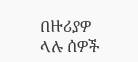በዙሪያዎ ላሉ ሰዎች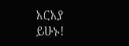አርአያ ይሁኑ!